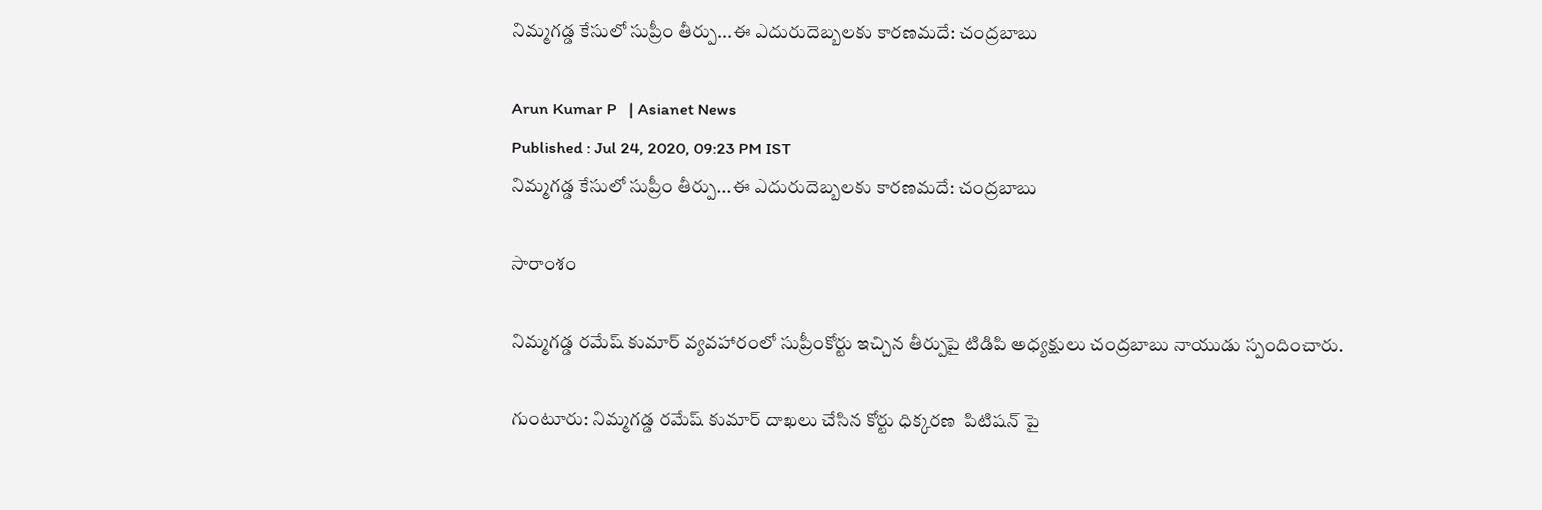నిమ్మగడ్డ కేసులో సుప్రీం తీర్పు...ఈ ఎదురుదెబ్బలకు కారణమదే: చంద్రబాబు

Arun Kumar P   | Asianet News
Published : Jul 24, 2020, 09:23 PM IST
నిమ్మగడ్డ కేసులో సుప్రీం తీర్పు...ఈ ఎదురుదెబ్బలకు కారణమదే: చంద్రబాబు

సారాంశం

నిమ్మగడ్డ రమేష్ కుమార్ వ్యవహారంలో సుప్రీంకోర్టు ఇచ్చిన తీర్పుపై టిడిపి అధ్యక్షులు చంద్రబాబు నాయుడు స్పందించారు.

గుంటూరు: నిమ్మగడ్డ రమేష్ కుమార్ దాఖలు చేసిన కోర్టు ధిక్కరణ  పిటిషన్ పై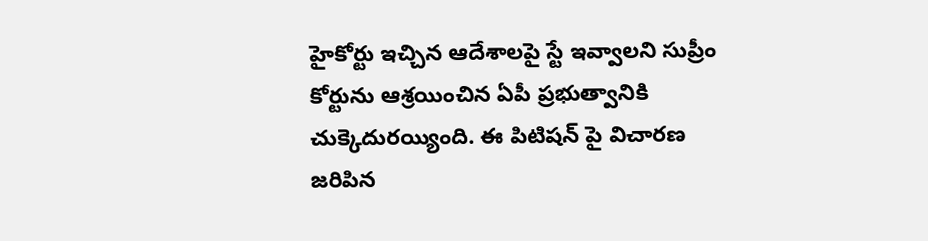హైకోర్టు ఇచ్చిన ఆదేశాలపై స్టే ఇవ్వాలని సుప్రీం కోర్టును ఆశ్రయించిన ఏపీ ప్రభుత్వానికి చుక్కెదురయ్యింది. ఈ పిటిషన్ పై విచారణ జరిపిన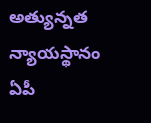అత్యున్నత న్యాయస్థానం ఏపీ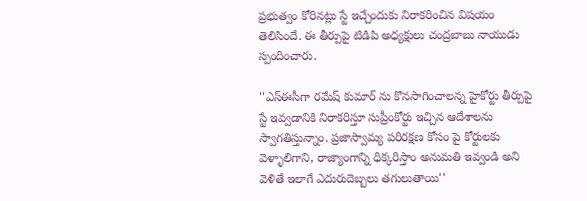ప్రభుత్వం కోరినట్లు స్టే ఇచ్చేందుకు నిరాకరించిన విషయం తెలిసిందే. ఈ తీర్పుపై టిడిపి అధ్యక్షులు చంద్రబాబు నాయుడు స్పందించారు.

''ఎస్ఈసీగా రమేష్ కుమార్ ను కొనసాగించాలన్న హైకోర్టు తీర్పుపై స్టే ఇవ్వడానికి నిరాకరిస్తూ సుప్రీంకోర్టు ఇచ్చిన ఆదేశాలను స్వాగతిస్తున్నాం. ప్రజాస్వామ్య పరిరక్షణ కోసం పై కోర్టులకు వెళ్ళాలిగాని, రాజ్యాంగాన్ని ధిక్కరిస్తాం అనుమతి ఇవ్వండి అని వెళితే ఇలాగే ఎదురుదెబ్బలు తగులుతాయి''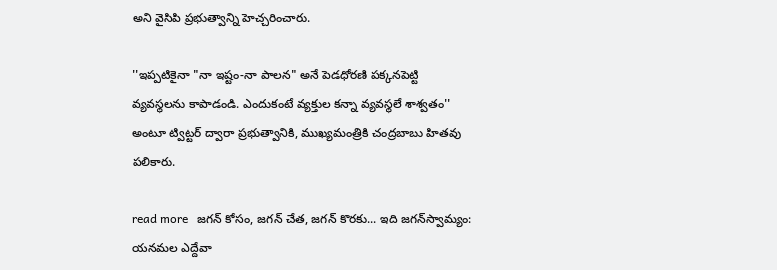అని వైసిపి ప్రభుత్వాన్ని హెచ్చరించారు.

''ఇప్పటికైనా "నా ఇష్టం-నా పాలన" అనే పెడధోరణి పక్కనపెట్టి వ్యవస్థలను కాపాడండి. ఎందుకంటే వ్యక్తుల కన్నా వ్యవస్థలే శాశ్వతం'' అంటూ ట్విట్టర్ ద్వారా ప్రభుత్వానికి, ముఖ్యమంత్రికి చంద్రబాబు హితవు పలికారు.

read more   జగన్ కోసం, జగన్ చేత, జగన్ కొరకు... ఇది జగన్‌స్వామ్యం: యనమల ఎద్దేవా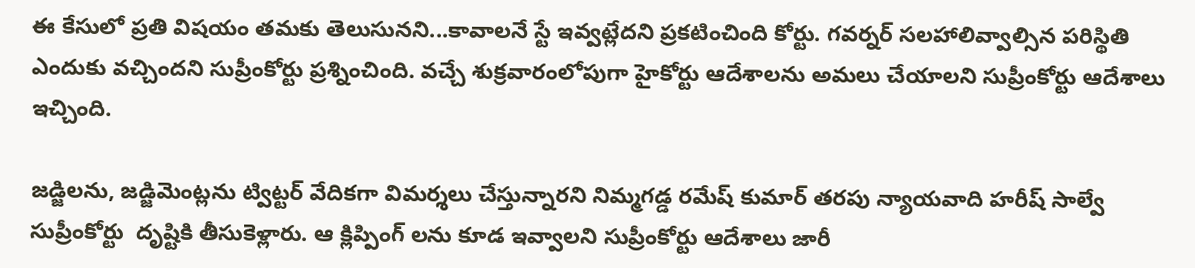ఈ కేసులో ప్రతి విషయం తమకు తెలుసునని...కావాలనే స్టే ఇవ్వట్లేదని ప్రకటించింది కోర్టు. గవర్నర్ సలహాలివ్వాల్సిన పరిస్థితి ఎందుకు వచ్చిందని సుప్రీంకోర్టు ప్రశ్నించింది. వచ్చే శుక్రవారంలోపుగా హైకోర్టు ఆదేశాలను అమలు చేయాలని సుప్రీంకోర్టు ఆదేశాలు ఇచ్చింది.

జడ్జిలను, జడ్జిమెంట్లను ట్విట్టర్ వేదికగా విమర్శలు చేస్తున్నారని నిమ్మగడ్డ రమేష్ కుమార్ తరపు న్యాయవాది హరీష్ సాల్వే సుప్రీంకోర్టు  దృష్టికి తీసుకెళ్లారు. ఆ క్లిప్పింగ్ లను కూడ ఇవ్వాలని సుప్రీంకోర్టు ఆదేశాలు జారీ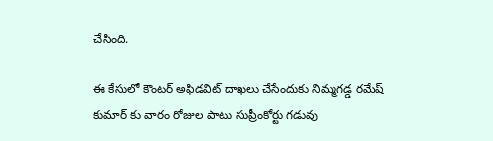చేసింది.

ఈ కేసులో కౌంటర్ అఫిడవిట్ దాఖలు చేసేందుకు నిమ్మగడ్డ రమేష్ కుమార్ కు వారం రోజుల పాటు సుప్రీంకోర్టు గడువు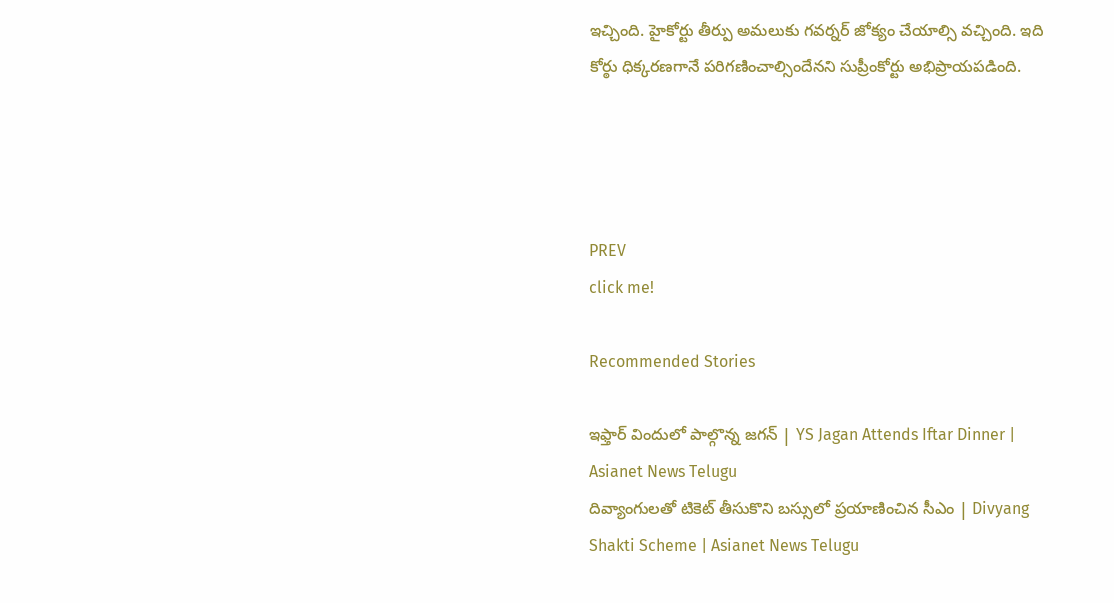ఇచ్చింది. హైకోర్టు తీర్పు అమలుకు గవర్నర్ జోక్యం చేయాల్సి వచ్చింది. ఇది కోర్ఠు ధిక్కరణగానే పరిగణించాల్సిందేనని సుప్రీంకోర్టు అభిప్రాయపడింది.




PREV
click me!

Recommended Stories

ఇఫ్తార్ విందులో పాల్గొన్న జగన్ | YS Jagan Attends Iftar Dinner | Asianet News Telugu
దివ్యాంగులతో టికెట్ తీసుకొని బస్సులో ప్రయాణించిన సీఎం | Divyang Shakti Scheme | Asianet News Telugu